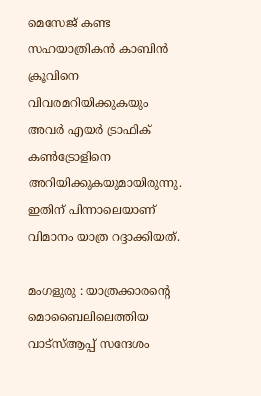മെസേജ് കണ്ട സഹയാത്രികൻ കാബിൻ ക്രൂവിനെ വിവരമറിയിക്കുകയും അവർ എയർ ട്രാഫിക് കൺട്രോളിനെ അറിയിക്കുകയുമായിരുന്നു. ഇതിന് പിന്നാലെയാണ് വിമാനം യാത്ര റദ്ദാക്കിയത്.

മംഗളുരു : യാത്രക്കാരന്റെ മൊബൈലിലെത്തിയ വാട്സ്ആപ്പ് സന്ദേശം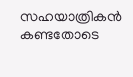സഹയാത്രികൻ കണ്ടതോടെ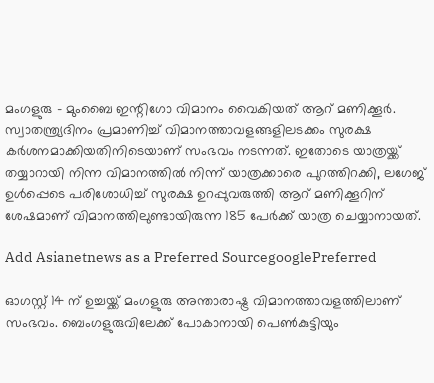മംഗളുരു - മുംബൈ ഇന്റിഗോ വിമാനം വൈകിയത് ആറ് മണിക്കൂർ. സ്വാതന്ത്ര്യദിനം പ്രമാണിച്ച് വിമാനത്താവളങ്ങളിലടക്കം സുരക്ഷ കര്‍ശനമാക്കിയതിനിടെയാണ് സംഭവം നടന്നത്. ഇതോടെ യാത്രയ്ക്ക് തയ്യാറായി നിന്ന വിമാനത്തിൽ നിന്ന് യാത്രക്കാരെ പുറത്തിറക്കി, ലഗേജ് ഉൾപ്പെടെ പരിശോധിച്ച് സുരക്ഷ ഉറപ്പുവരുത്തി ആറ് മണിക്കൂറിന് ശേഷമാണ് വിമാനത്തിലുണ്ടായിരുന്ന 185 പേർക്ക് യാത്ര ചെയ്യാനായത്.

Add Asianetnews as a Preferred SourcegooglePreferred

ഓഗസ്റ്റ് 14 ന് ഉച്ചയ്ക്ക് മംഗളുരു അന്താരാഷ്ട്ര വിമാനത്താവളത്തിലാണ് സംഭവം. ബെംഗളുരുവിലേക്ക് പോകാനായി പെൺകുട്ടിയും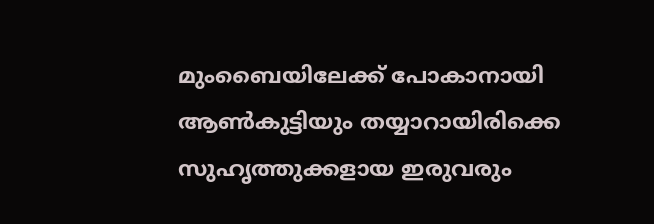മുംബൈയിലേക്ക് പോകാനായി ആൺകുട്ടിയും തയ്യാറായിരിക്കെ സുഹൃത്തുക്കളായ ഇരുവരും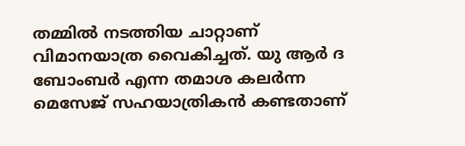തമ്മിൽ നടത്തിയ ചാറ്റാണ് വിമാനയാത്ര വൈകിച്ചത്. യു ആർ ദ ബോംബർ എന്ന തമാശ കലർന്ന മെസേജ് സഹയാത്രികൻ കണ്ടതാണ്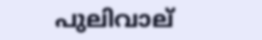പുലിവാല്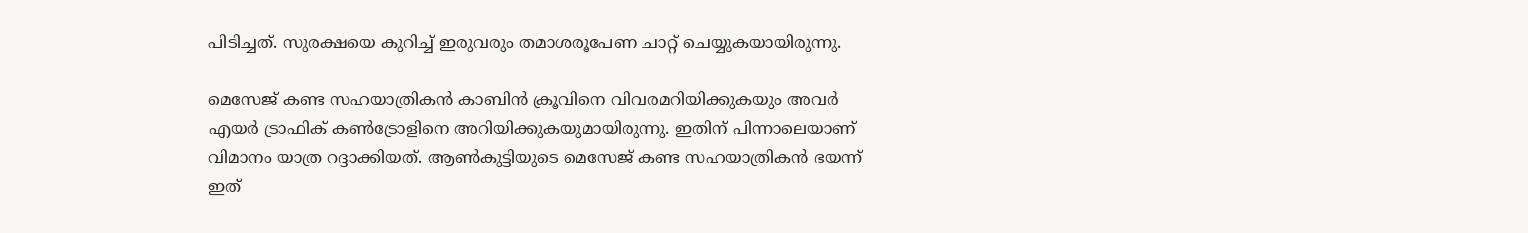പിടിച്ചത്. സുരക്ഷയെ കുറിച്ച് ഇരുവരും തമാശരൂപേണ ചാറ്റ് ചെയ്യുകയായിരുന്നു.

മെസേജ് കണ്ട സഹയാത്രികൻ കാബിൻ ക്രൂവിനെ വിവരമറിയിക്കുകയും അവർ എയർ ട്രാഫിക് കൺട്രോളിനെ അറിയിക്കുകയുമായിരുന്നു. ഇതിന് പിന്നാലെയാണ് വിമാനം യാത്ര റദ്ദാക്കിയത്. ആൺകുട്ടിയുടെ മെസേജ് കണ്ട സഹയാത്രികൻ ഭയന്ന് ഇത്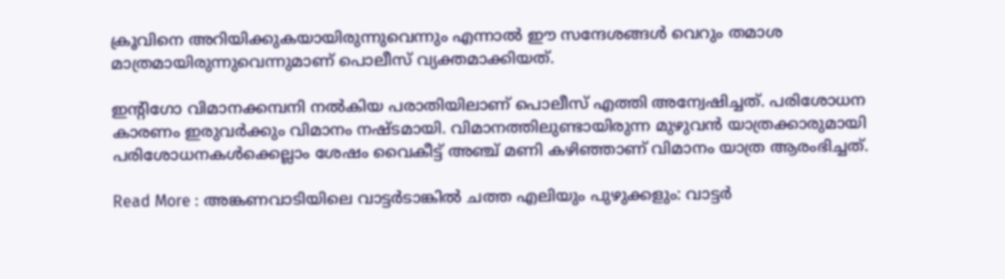ക്രൂവിനെ അറിയിക്കുകയായിരുന്നുവെന്നും എന്നാൽ ഈ സന്ദേശങ്ങൾ വെറും തമാശ മാത്രമായിരുന്നുവെന്നുമാണ് പൊലീസ് വ്യക്തമാക്കിയത്.

ഇന്റിഗോ വിമാനക്കമ്പനി നൽകിയ പരാതിയിലാണ് പൊലീസ് എത്തി അന്വേഷിച്ചത്. പരിശോധന കാരണം ഇരുവർക്കും വിമാനം നഷ്ടമായി. വിമാനത്തിലുണ്ടായിരുന്ന മുഴുവൻ യാത്രക്കാരുമായി പരിശോധനകൾക്കെല്ലാം ശേഷം വൈകീട്ട് അഞ്ച് മണി കഴിഞ്ഞാണ് വിമാനം യാത്ര ആരംഭിച്ചത്.

Read More : അങ്കണവാടിയിലെ വാട്ടർടാങ്കിൽ ചത്ത എലിയും പുഴുക്കളും: വാട്ടർ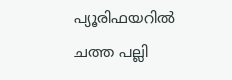പ്യൂരിഫയറിൽ ചത്ത പല്ലി